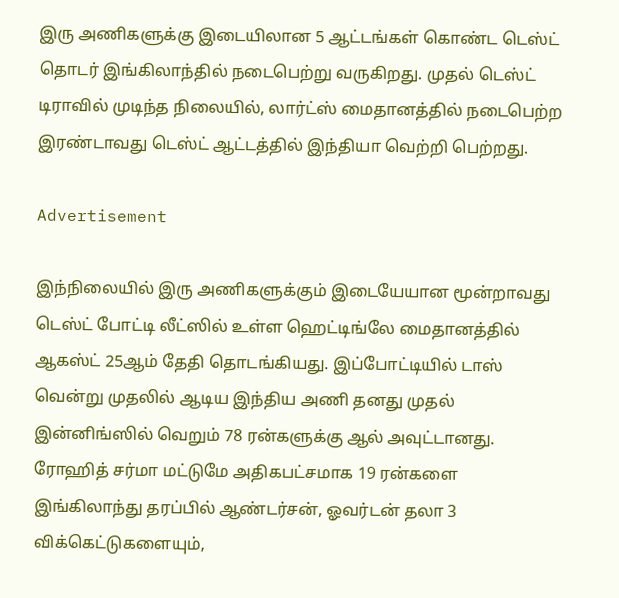இரு அணிகளுக்கு இடையிலான 5 ஆட்டங்கள் கொண்ட டெஸ்ட் தொடர் இங்கிலாந்தில் நடைபெற்று வருகிறது. முதல் டெஸ்ட் டிராவில் முடிந்த நிலையில், லார்ட்ஸ் மைதானத்தில் நடைபெற்ற இரண்டாவது டெஸ்ட் ஆட்டத்தில் இந்தியா வெற்றி பெற்றது.

Advertisement

இந்நிலையில் இரு அணிகளுக்கும் இடையேயான மூன்றாவது டெஸ்ட் போட்டி லீட்ஸில் உள்ள ஹெட்டிங்லே மைதானத்தில் ஆகஸ்ட் 25ஆம் தேதி தொடங்கியது. இப்போட்டியில் டாஸ் வென்று முதலில் ஆடிய இந்திய அணி தனது முதல் இன்னிங்ஸில் வெறும் 78 ரன்களுக்கு ஆல் அவுட்டானது. ரோஹித் சர்மா மட்டுமே அதிகபட்சமாக 19 ரன்களை இங்கிலாந்து தரப்பில் ஆண்டர்சன், ஓவர்டன் தலா 3 விக்கெட்டுகளையும்,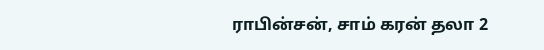ராபின்சன், சாம் கரன் தலா 2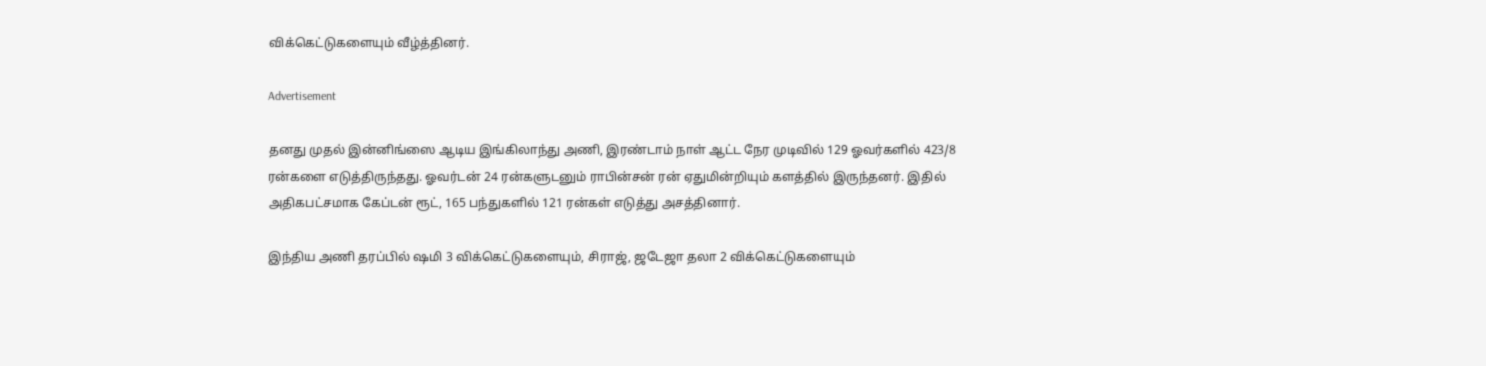விக்கெட்டுகளையும் வீழ்த்தினர்.

Advertisement

தனது முதல் இன்னிங்ஸை ஆடிய இங்கிலாந்து அணி, இரண்டாம் நாள் ஆட்ட நேர முடிவில் 129 ஓவர்களில் 423/8 ரன்களை எடுத்திருந்தது. ஓவர்டன் 24 ரன்களுடனும் ராபின்சன் ரன் ஏதுமின்றியும் களத்தில் இருந்தனர். இதில் அதிகபட்சமாக கேப்டன் ரூட், 165 பந்துகளில் 121 ரன்கள் எடுத்து அசத்தினார்.

இந்திய அணி தரப்பில் ஷமி 3 விக்கெட்டுகளையும், சிராஜ், ஜடேஜா தலா 2 விக்கெட்டுகளையும்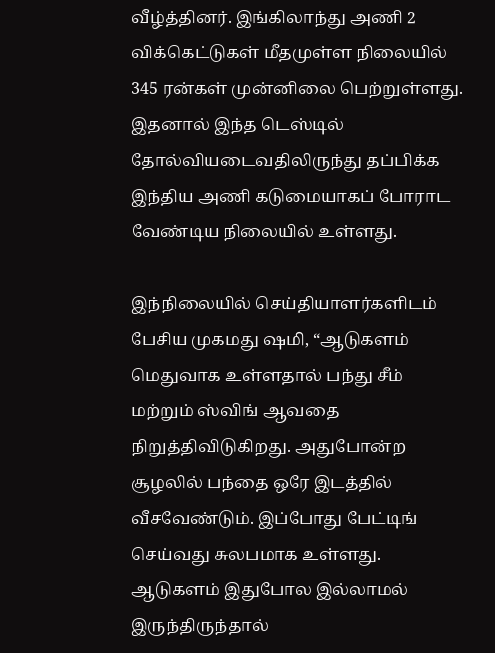வீழ்த்தினர். இங்கிலாந்து அணி 2 விக்கெட்டுகள் மீதமுள்ள நிலையில் 345 ரன்கள் முன்னிலை பெற்றுள்ளது. இதனால் இந்த டெஸ்டில் தோல்வியடைவதிலிருந்து தப்பிக்க இந்திய அணி கடுமையாகப் போராட வேண்டிய நிலையில் உள்ளது.

இந்நிலையில் செய்தியாளர்களிடம் பேசிய முகமது ஷமி, “ஆடுகளம் மெதுவாக உள்ளதால் பந்து சீம் மற்றும் ஸ்விங் ஆவதை நிறுத்திவிடுகிறது. அதுபோன்ற சூழலில் பந்தை ஒரே இடத்தில் வீசவேண்டும். இப்போது பேட்டிங் செய்வது சுலபமாக உள்ளது. ஆடுகளம் இதுபோல இல்லாமல் இருந்திருந்தால்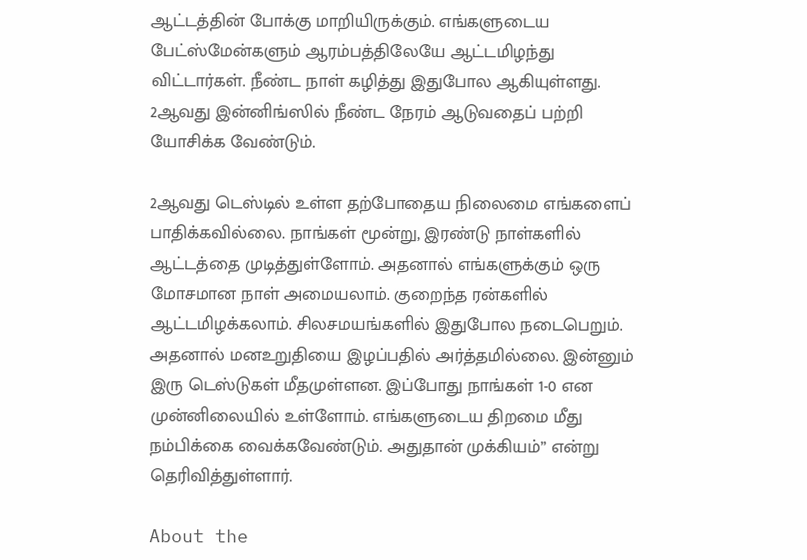ஆட்டத்தின் போக்கு மாறியிருக்கும். எங்களுடைய பேட்ஸ்மேன்களும் ஆரம்பத்திலேயே ஆட்டமிழந்து விட்டார்கள். நீண்ட நாள் கழித்து இதுபோல ஆகியுள்ளது. 2ஆவது இன்னிங்ஸில் நீண்ட நேரம் ஆடுவதைப் பற்றி யோசிக்க வேண்டும்.

2ஆவது டெஸ்டில் உள்ள தற்போதைய நிலைமை எங்களைப் பாதிக்கவில்லை. நாங்கள் மூன்று, இரண்டு நாள்களில் ஆட்டத்தை முடித்துள்ளோம். அதனால் எங்களுக்கும் ஒரு மோசமான நாள் அமையலாம். குறைந்த ரன்களில் ஆட்டமிழக்கலாம். சிலசமயங்களில் இதுபோல நடைபெறும். அதனால் மனஉறுதியை இழப்பதில் அர்த்தமில்லை. இன்னும் இரு டெஸ்டுகள் மீதமுள்ளன. இப்போது நாங்கள் 1-0 என முன்னிலையில் உள்ளோம். எங்களுடைய திறமை மீது நம்பிக்கை வைக்கவேண்டும். அதுதான் முக்கியம்” என்று தெரிவித்துள்ளார்.

About the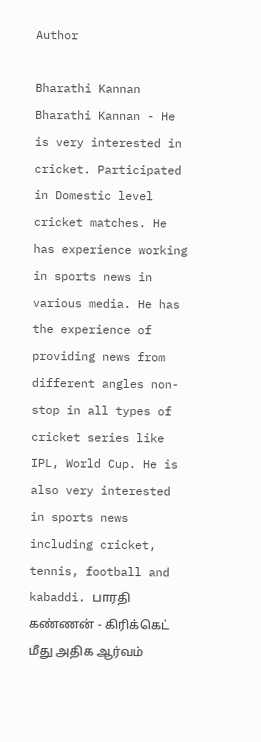Author

Bharathi Kannan
Bharathi Kannan - He is very interested in cricket. Participated in Domestic level cricket matches. He has experience working in sports news in various media. He has the experience of providing news from different angles non-stop in all types of cricket series like IPL, World Cup. He is also very interested in sports news including cricket, tennis, football and kabaddi. பாரதி கண்ணன் - கிரிக்கெட் மீது அதிக ஆர்வம்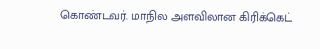கொண்டவர். மாநில அளவிலான கிரிக்கெட்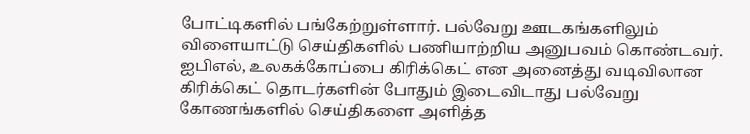போட்டிகளில் பங்கேற்றுள்ளார். பல்வேறு ஊடகங்களிலும் விளையாட்டு செய்திகளில் பணியாற்றிய அனுபவம் கொண்டவர். ஐபிஎல், உலகக்கோப்பை கிரிக்கெட் என அனைத்து வடிவிலான கிரிக்கெட் தொடர்களின் போதும் இடைவிடாது பல்வேறு கோணங்களில் செய்திகளை அளித்த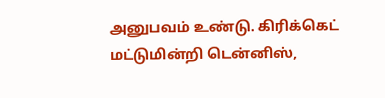அனுபவம் உண்டு. கிரிக்கெட் மட்டுமின்றி டென்னிஸ்,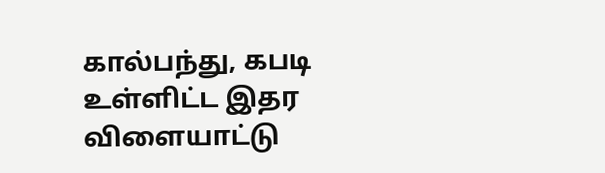கால்பந்து, கபடி உள்ளிட்ட இதர விளையாட்டு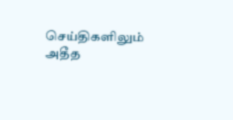செய்திகளிலும் அதீத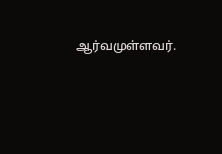ஆர்வமுள்ளவர்.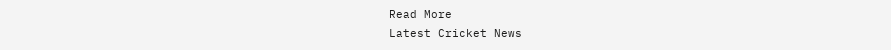Read More
Latest Cricket News